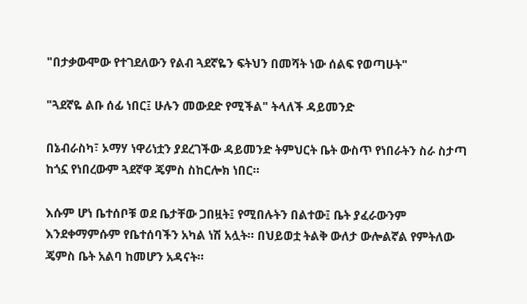"በታቃውሞው የተገደለውን የልብ ጓደኛዬን ፍትህን በመሻት ነው ሰልፍ የወጣሁት"

"ጓደኛዬ ልቡ ሰፊ ነበር፤ ሁሉን መውደድ የሚችል" ትላለች ዳይመንድ

በኔብራስካ፣ ኦማሃ ነዋሪነቷን ያደረገችው ዳይመንድ ትምህርት ቤት ውስጥ የነበራትን ስራ ስታጣ ከጎኗ የነበረውም ጓደኛዋ ጄምስ ስከርሎክ ነበር።

እሱም ሆነ ቤተሰቦቹ ወደ ቤታቸው ጋበዟት፤ የሚበሉትን በልተው፤ ቤት ያፈራውንም እንደቀማምሱም የቤተሰባችን አካል ነሽ አሏት። በህይወቷ ትልቅ ውለታ ውሎልኛል የምትለው ጄምስ ቤት አልባ ከመሆን አዳናት።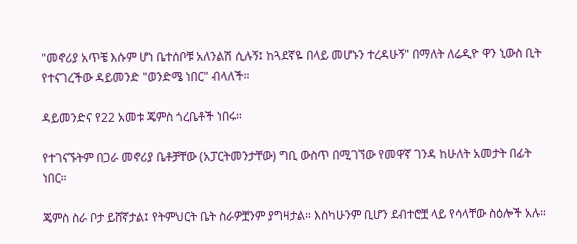"መኖሪያ አጥቼ እሱም ሆነ ቤተሰቦቹ አለንልሽ ሲሉኝ፤ ከጓደኛዬ በላይ መሆኑን ተረዳሁኝ" በማለት ለሬዲዮ ዋን ኒውስ ቢት የተናገረችው ዳይመንድ "ወንድሜ ነበር" ብላለች።

ዳይመንድና የ22 አመቱ ጄምስ ጎረቤቶች ነበሩ።

የተገናኙትም በጋራ መኖሪያ ቤቶቻቸው (አፓርትመንታቸው) ግቢ ውስጥ በሚገኘው የመዋኛ ገንዳ ከሁለት አመታት በፊት ነበር።

ጄምስ ስራ ቦታ ይሸኛታል፤ የትምህርት ቤት ስራዎቿንም ያግዛታል። እስካሁንም ቢሆን ደብተሮቿ ላይ የሳላቸው ስዕሎች አሉ።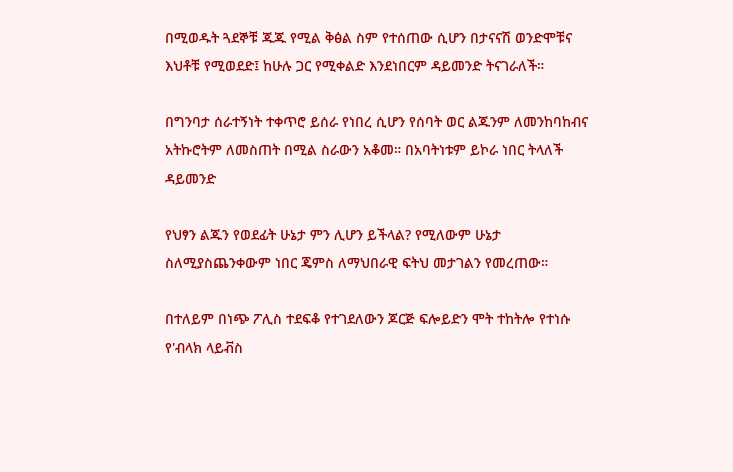በሚወዱት ጓደኞቹ ጁጁ የሚል ቅፅል ስም የተሰጠው ሲሆን በታናናሽ ወንድሞቹና እህቶቹ የሚወደድ፤ ከሁሉ ጋር የሚቀልድ እንደነበርም ዳይመንድ ትናገራለች።

በግንባታ ሰራተኝነት ተቀጥሮ ይሰራ የነበረ ሲሆን የሰባት ወር ልጁንም ለመንከባከብና አትኩሮትም ለመስጠት በሚል ስራውን አቆመ። በአባትነቱም ይኮራ ነበር ትላለች ዳይመንድ

የህፃን ልጁን የወደፊት ሁኔታ ምን ሊሆን ይችላል? የሚለውም ሁኔታ ስለሚያስጨንቀውም ነበር ጄምስ ለማህበራዊ ፍትህ መታገልን የመረጠው።

በተለይም በነጭ ፖሊስ ተደፍቆ የተገደለውን ጆርጅ ፍሎይድን ሞት ተከትሎ የተነሱ የ'ብላክ ላይቭስ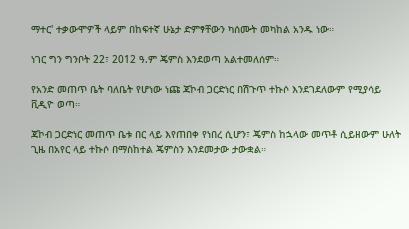ማተር' ተቃውሞዎች ላይም በከፍተኛ ሁኔታ ድምፃቸውን ካሰሙት መካከል አንዱ ነው።

ነገር ግን ግንቦት 22፣ 2012 ዓ.ም ጄምስ እንደወጣ አልተመለሰም።

የአንድ መጠጥ ቤት ባለቤት የሆነው ነጩ ጃኮብ ጋርድነር በሽጉጥ ተኩሶ እንደገደለውም የሚያሳይ ቪዲዮ ወጣ።

ጃኮብ ጋርድነር መጠጥ ቤቱ በር ላይ እየጠበቀ የነበረ ሲሆን፣ ጄምስ ከኋላው መጥቶ ሲይዘውም ሁለት ጊዜ በአየር ላይ ተኩሶ በማስከተል ጄምስን እንደመታው ታውቋል።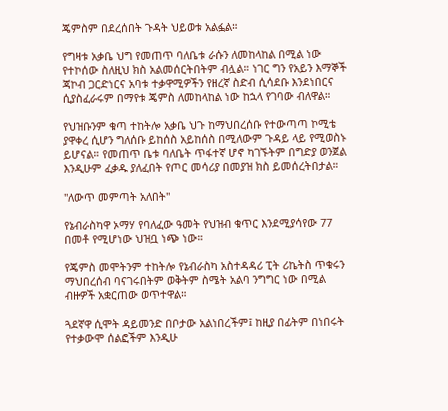ጄምስም በደረሰበት ጉዳት ህይወቱ አልፏል።

የግዛቱ አቃቤ ህግ የመጠጥ ባለቤቱ ራሱን ለመከላከል በሚል ነው የተኮሰው ስለዚህ ክስ አልመሰርትበትም ብሏል። ነገር ግን የአይን እማኞች ጃኮብ ጋርድነርና አባቱ ተቃዋሚዎችን የዘረኛ ስድብ ሲሳደቡ እንደነበርና ሲያስፈራሩም በማየቱ ጄምስ ለመከላከል ነው ከኋላ የገባው ብለዋል።

የህዝቡንም ቁጣ ተከትሎ አቃቤ ህጉ ከማህበረሰቡ የተውጣጣ ኮሚቴ ያዋቀረ ሲሆን ግለሰቡ ይከሰስ አይከሰስ በሚለውም ጉዳይ ላይ የሚወስኑ ይሆናል። የመጠጥ ቤቱ ባለቤት ጥፋተኛ ሆኖ ካገኙትም በግድያ ወንጀል እንዲሁም ፈቃዱ ያለፈበት የጦር መሳሪያ በመያዝ ክስ ይመሰረትበታል።

"ለውጥ መምጣት አለበት"

የኔብራስካዋ ኦማሃ የባለፈው ዓመት የህዝብ ቁጥር እንደሚያሳየው 77 በመቶ የሚሆነው ህዝቧ ነጭ ነው።

የጄምስ መሞትንም ተከትሎ የኔብራስካ አስተዳዳሪ ፒት ሪኬትስ ጥቁሩን ማህበረሰብ ባናገሩበትም ወቅትም ስሜት አልባ ንግግር ነው በሚል ብዙዎች አቋርጠው ወጥተዋል።

ጓደኛዋ ሲሞት ዳይመንድ በቦታው አልነበረችም፤ ከዚያ በፊትም በነበሩት የተቃውሞ ሰልፎችም እንዲሁ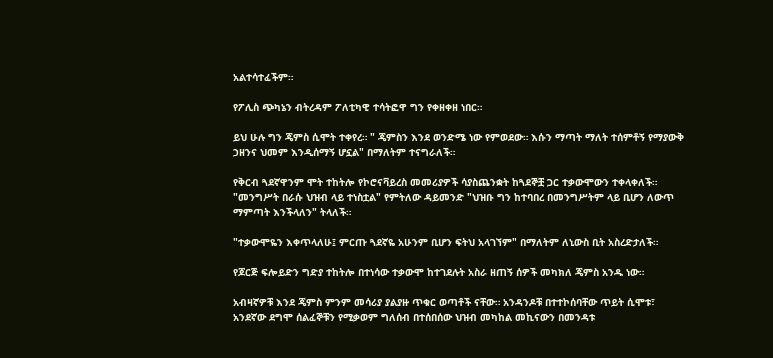አልተሳተፈችም።

የፖሊስ ጭካኔን ብትረዳም ፖለቲካዊ ተሳትፎዋ ግን የቀዘቀዘ ነበር።

ይህ ሁሉ ግን ጄምስ ሲሞት ተቀየረ። " ጄምስን እንደ ወንድሜ ነው የምወደው። እሱን ማጣት ማለት ተሰምቶኝ የማያውቅ ኃዘንና ህመም እንዲሰማኝ ሆኗል" በማለትም ተናግራለች።

የቅርብ ጓደኛዋንም ሞት ተከትሎ የኮሮናቫይረስ መመሪያዎች ሳያስጨንቋት ከጓደኞቿ ጋር ተቃውሞውን ተቀላቀለች። "መንግሥት በራሱ ህዝብ ላይ ተነስቷል" የምትለው ዳይመንድ "ህዝቡ ግን ከተባበረ በመንግሥትም ላይ ቢሆን ለውጥ ማምጣት እንችላለን" ትላለች።

"ተቃውሞዬን እቀጥላለሁ፤ ምርጡ ጓደኛዬ አሁንም ቢሆን ፍትህ አላገኘም" በማለትም ለኒውስ ቢት አስረድታለች።

የጆርጅ ፍሎይድን ግድያ ተከትሎ በተነሳው ተቃውሞ ከተገደሉት አስራ ዘጠኝ ሰዎች መካክለ ጄምስ አንዱ ነው።

አብዛኛዎቹ እንደ ጄምስ ምንም መሳሪያ ያልያዙ ጥቁር ወጣቶች ናቸው። አንዳንዶቹ በተተኮሰባቸው ጥይት ሲሞቱ፣ አንደኛው ደግሞ ሰልፈኞቹን የሚቃወም ግለሰብ በተሰበሰው ህዝብ መካከል መኪናውን በመንዳቱ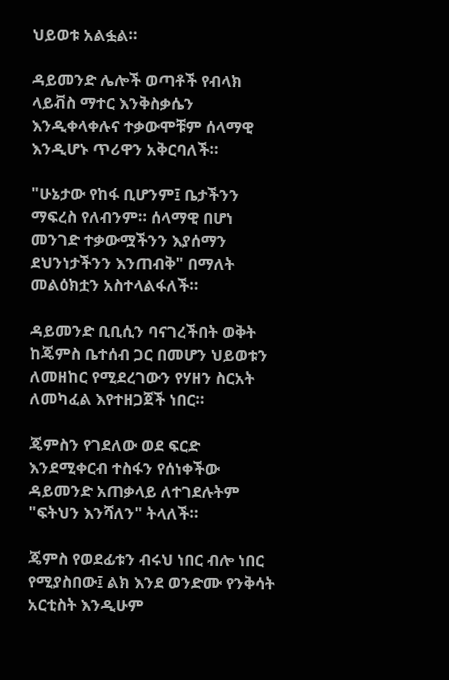ህይወቱ አልፏል።

ዳይመንድ ሌሎች ወጣቶች የብላክ ላይቭስ ማተር እንቅስቃሴን እንዲቀላቀሉና ተቃውሞቹም ሰላማዊ እንዲሆኑ ጥሪዋን አቅርባለች።

"ሁኔታው የከፋ ቢሆንም፤ ቤታችንን ማፍረስ የለብንም። ሰላማዊ በሆነ መንገድ ተቃውሟችንን እያሰማን ደህንነታችንን እንጠብቅ" በማለት መልዕክቷን አስተላልፋለች።

ዳይመንድ ቢቢሲን ባናገረችበት ወቅት ከጄምስ ቤተሰብ ጋር በመሆን ህይወቱን ለመዘከር የሚደረገውን የሃዘን ስርአት ለመካፈል እየተዘጋጀች ነበር።

ጄምስን የገደለው ወደ ፍርድ እንደሚቀርብ ተስፋን የሰነቀችው ዳይመንድ አጠቃላይ ለተገደሉትም "ፍትህን እንሻለን" ትላለች።

ጄምስ የወደፊቱን ብሩህ ነበር ብሎ ነበር የሚያስበው፤ ልክ እንደ ወንድሙ የንቅሳት አርቲስት እንዲሁም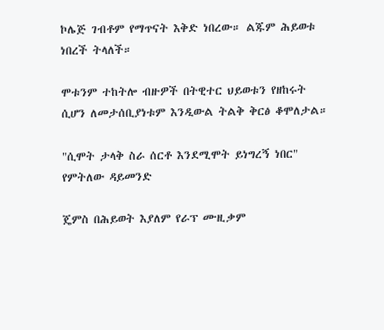ኮሌጅ ገብቶም የማጥናት እቅድ ነበረው። ልጁም ሕይወቱ ነበረች ትላለች።

ሞቱንም ተከትሎ ብዙዎች በትዊተር ህይወቱን የዘከሩት ሲሆን ለመታሰቢያነቱም እንዲውል ትልቅ ቅርፅ ቆሞለታል።

"ሲሞት ታላቅ ስራ ሰርቶ እንደሚሞት ይነግረኝ ነበር" የምትለው ዳይመንድ

ጄምስ በሕይወት እያለም የራፕ ሙዚቃም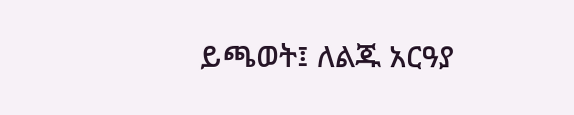ይጫወት፤ ለልጁ አርዓያ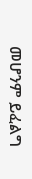መሆንም ይፈልግ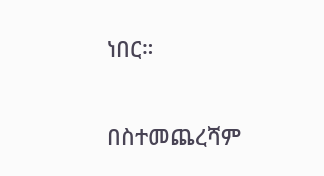ነበር።

በስተመጨረሻም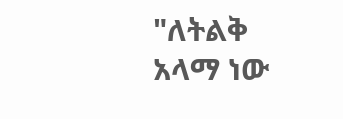"ለትልቅ አላማ ነው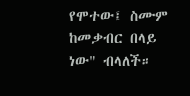የሞተው፤ ስሙም ከመቃብር በላይ ነው" ብላለች።